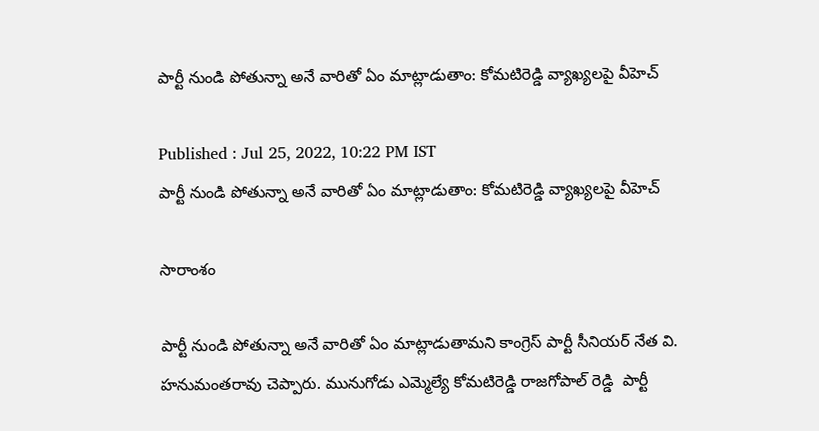పార్టీ నుండి పోతున్నా అనే వారితో ఏం మాట్లాడుతాం: కోమటిరెడ్డి వ్యాఖ్యలపై వీహెచ్

Published : Jul 25, 2022, 10:22 PM IST
పార్టీ నుండి పోతున్నా అనే వారితో ఏం మాట్లాడుతాం: కోమటిరెడ్డి వ్యాఖ్యలపై వీహెచ్

సారాంశం

పార్టీ నుండి పోతున్నా అనే వారితో ఏం మాట్లాడుతామని కాంగ్రెస్ పార్టీ సీనియర్ నేత వి. హనుమంతరావు చెప్పారు. మునుగోడు ఎమ్మెల్యే కోమటిరెడ్డి రాజగోపాల్ రెడ్డి  పార్టీ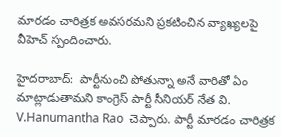మారడం చారిత్రక అవసరమని ప్రకటించిన వ్యాఖ్యలపై వీహెచ్ స్పందించారు.

హైదరాబాద్:  పార్టీనుంచి పోతున్నా అనే వారితో ఏం మాట్లాడుతామని కాంగ్రెస్ పార్టీ సీనియర్ నేత వి. V.Hanumantha Rao  చెప్పారు. పార్టీ మారడం చారిత్రక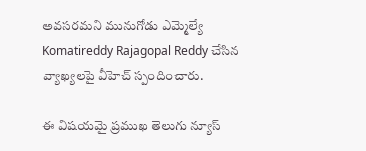అవసరమని మునుగోడు ఎమ్మెల్యే Komatireddy Rajagopal Reddy చేసిన వ్యాఖ్యలపై వీహెచ్ స్పందించారు.

ఈ విషయమై ప్రముఖ తెలుగు న్యూస్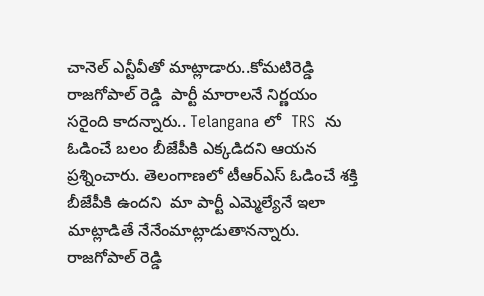చానెల్ ఎన్టీవీతో మాట్లాడారు..కోమటిరెడ్డి రాజగోపాల్ రెడ్డి  పార్టీ మారాలనే నిర్ణయం  సరైంది కాదన్నారు.. Telangana లో  TRS  ను ఓడించే బలం బీజేపీకి ఎక్కడిదని ఆయన ప్రశ్నించారు. తెలంగాణలో టీఆర్ఎస్ ఓడించే శక్తి బీజేపీకి ఉందని  మా పార్టీ ఎమ్మెల్యేనే ఇలా మాట్లాడితే నేనేంమాట్లాడుతానన్నారు. రాజగోపాల్ రెడ్డి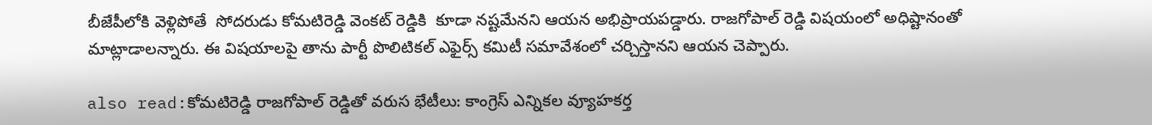బీజేపీలోకి వెళ్లిపోతే  సోదరుడు కోమటిరెడ్డి వెంకట్ రెడ్డికి  కూడా నష్టమేనని ఆయన అభిప్రాయపడ్డారు. రాజగోపాల్ రెడ్డి విషయంలో అధిష్టానంతో మాట్లాడాలన్నారు. ఈ విషయాలపై తాను పార్టీ పొలిటికల్ ఎఫైర్స్ కమిటీ సమావేశంలో చర్చిస్తానని ఆయన చెప్పారు.

also read:కోమటిరెడ్డి రాజగోపాల్ రెడ్డితో వరుస భేటీలు: కాంగ్రెస్ ఎన్నికల వ్యూహకర్త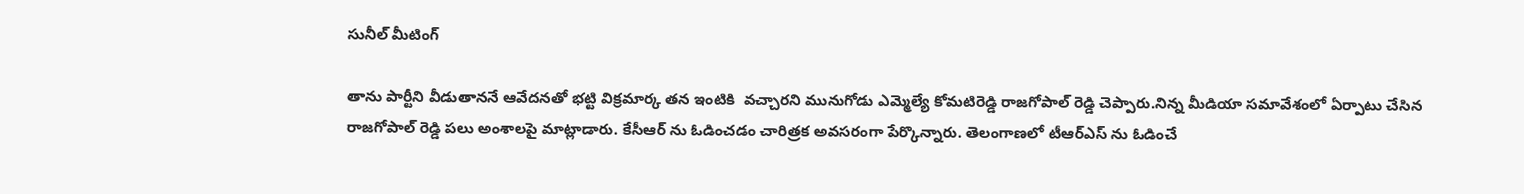సునీల్ మీటింగ్

తాను పార్టీని వీడుతాననే ఆవేదనతో భట్టి విక్రమార్క తన ఇంటికి  వచ్చారని మునుగోడు ఎమ్మెల్యే కోమటిరెడ్డి రాజగోపాల్ రెడ్డి చెప్పారు.నిన్న మీడియా సమావేశంలో ఏర్పాటు చేసిన రాజగోపాల్ రెడ్డి పలు అంశాలపై మాట్లాడారు. కేసీఆర్ ను ఓడించడం చారిత్రక అవసరంగా పేర్కొన్నారు. తెలంగాణలో టీఆర్ఎస్ ను ఓడించే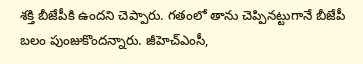శక్తి బీజేపీకి ఉందని చెప్పారు. గతంలో తాను చెప్పినట్టుగానే బీజేపీ బలం పుంజుకొందన్నారు. జీహెచ్ఎంసీ,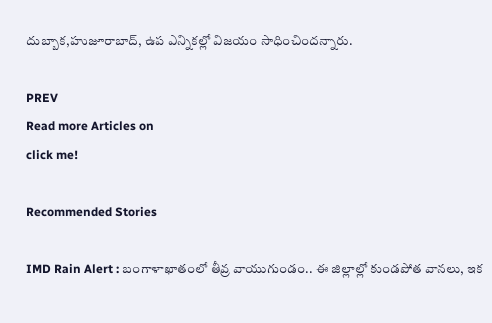దుబ్బాక,హుజూరాబాద్, ఉప ఎన్నికల్లో విజయం సాధించిందన్నారు.

PREV
Read more Articles on
click me!

Recommended Stories

IMD Rain Alert : బంగాళాఖాతంలో తీవ్ర వాయుగుండం.. ఈ జిల్లాల్లో కుండపోత వానలు, ఇక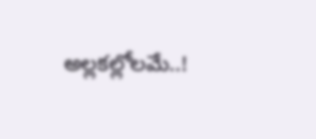అల్లకల్లోలమే..!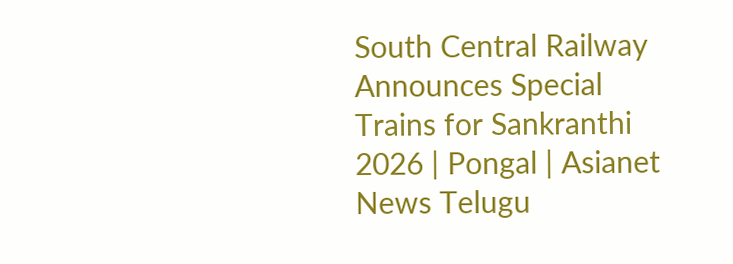South Central Railway Announces Special Trains for Sankranthi 2026 | Pongal | Asianet News Telugu